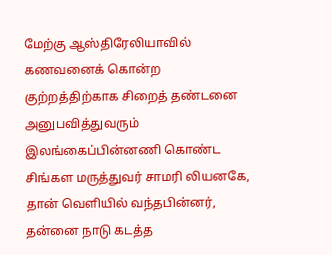மேற்கு ஆஸ்திரேலியாவில் கணவனைக் கொன்ற குற்றத்திற்காக சிறைத் தண்டனை அனுபவித்துவரும் இலங்கைப்பின்னணி கொண்ட சிங்கள மருத்துவர் சாமரி லியனகே, தான் வெளியில் வந்தபின்னர், தன்னை நாடு கடத்த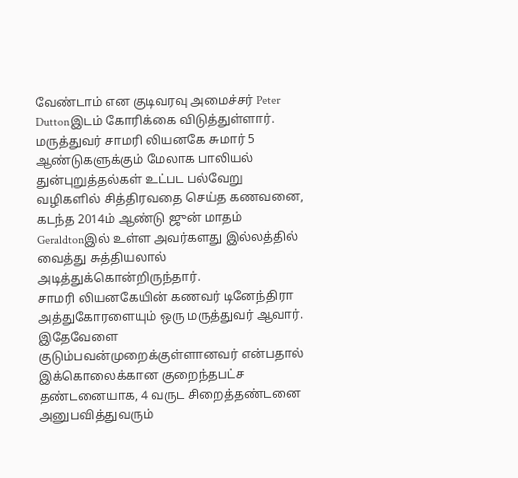வேண்டாம் என குடிவரவு அமைச்சர் Peter Duttonஇடம் கோரிக்கை விடுத்துள்ளார்.
மருத்துவர் சாமரி லியனகே சுமார் 5 ஆண்டுகளுக்கும் மேலாக பாலியல் துன்புறுத்தல்கள் உட்பட பல்வேறு வழிகளில் சித்திரவதை செய்த கணவனை, கடந்த 2014ம் ஆண்டு ஜுன் மாதம் Geraldtonஇல் உள்ள அவர்களது இல்லத்தில் வைத்து சுத்தியலால் அடித்துக்கொன்றிருந்தார்.
சாமரி லியனகேயின் கணவர் டினேந்திரா அத்துகோரளையும் ஒரு மருத்துவர் ஆவார்.
இதேவேளை குடும்பவன்முறைக்குள்ளானவர் என்பதால் இக்கொலைக்கான குறைந்தபட்ச தண்டனையாக, 4 வருட சிறைத்தண்டனை அனுபவித்துவரும்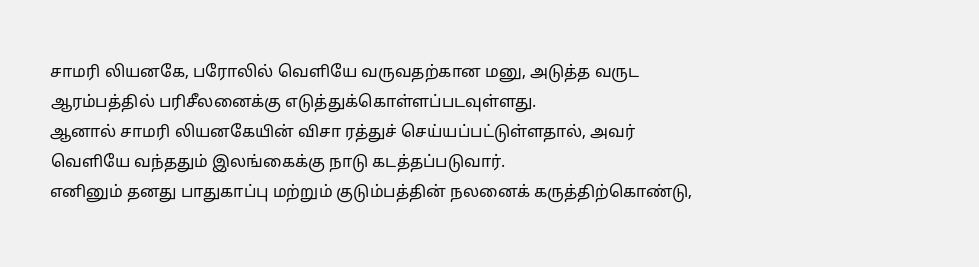சாமரி லியனகே, பரோலில் வெளியே வருவதற்கான மனு, அடுத்த வருட ஆரம்பத்தில் பரிசீலனைக்கு எடுத்துக்கொள்ளப்படவுள்ளது.
ஆனால் சாமரி லியனகேயின் விசா ரத்துச் செய்யப்பட்டுள்ளதால், அவர் வெளியே வந்ததும் இலங்கைக்கு நாடு கடத்தப்படுவார்.
எனினும் தனது பாதுகாப்பு மற்றும் குடும்பத்தின் நலனைக் கருத்திற்கொண்டு,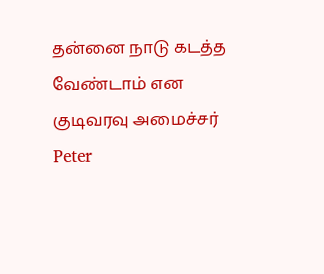தன்னை நாடு கடத்த வேண்டாம் என குடிவரவு அமைச்சர் Peter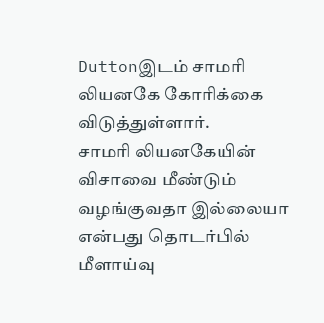Duttonஇடம் சாமரி லியனகே கோரிக்கை விடுத்துள்ளார்.
சாமரி லியனகேயின் விசாவை மீண்டும் வழங்குவதா இல்லையா என்பது தொடர்பில் மீளாய்வு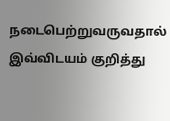நடைபெற்றுவருவதால் இவ்விடயம் குறித்து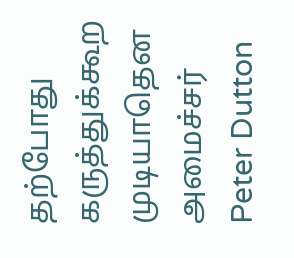தற்போது கருத்துக்கூற முடியாதென அமைச்சர் Peter Dutton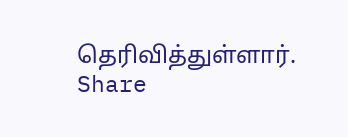தெரிவித்துள்ளார்.
Share